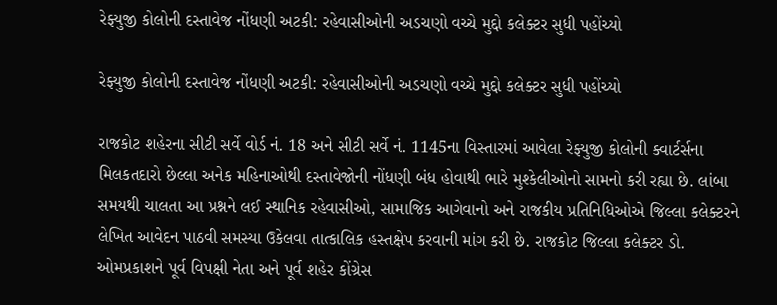રેફ્યુજી કોલોની દસ્તાવેજ નોંધણી અટકી: રહેવાસીઓની અડચણો વચ્ચે મુદ્દો કલેક્ટર સુધી પહોંચ્યો

રેફ્યુજી કોલોની દસ્તાવેજ નોંધણી અટકી: રહેવાસીઓની અડચણો વચ્ચે મુદ્દો કલેક્ટર સુધી પહોંચ્યો

રાજકોટ શહેરના સીટી સર્વે વોર્ડ નં. 18 અને સીટી સર્વે નં. 1145ના વિસ્તારમાં આવેલા રેફ્યુજી કોલોની ક્વાર્ટર્સના મિલકતદારો છેલ્લા અનેક મહિનાઓથી દસ્તાવેજોની નોંધણી બંધ હોવાથી ભારે મુશ્કેલીઓનો સામનો કરી રહ્યા છે. લાંબા સમયથી ચાલતા આ પ્રશ્નને લઈ સ્થાનિક રહેવાસીઓ, સામાજિક આગેવાનો અને રાજકીય પ્રતિનિધિઓએ જિલ્લા કલેક્ટરને લેખિત આવેદન પાઠવી સમસ્યા ઉકેલવા તાત્કાલિક હસ્તક્ષેપ કરવાની માંગ કરી છે. રાજકોટ જિલ્લા કલેક્ટર ડો. ઓમપ્રકાશને પૂર્વ વિપક્ષી નેતા અને પૂર્વ શહેર કોંગ્રેસ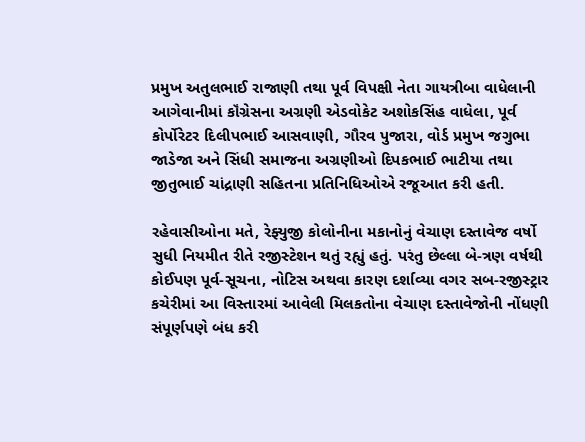પ્રમુખ અતુલભાઈ રાજાણી તથા પૂર્વ વિપક્ષી નેતા ગાયત્રીબા વાધેલાની આગેવાનીમાં કૉંગ્રેસના અગ્રણી એડવોકેટ અશોકસિંહ વાધેલા, પૂર્વ કોર્પોરેટર દિલીપભાઈ આસવાણી, ગૌરવ પુજારા, વોર્ડ પ્રમુખ જગુભા જાડેજા અને સિંધી સમાજના અગ્રણીઓ દિપકભાઈ ભાટીયા તથા જીતુભાઈ ચાંદ્રાણી સહિતના પ્રતિનિધિઓએ રજૂઆત કરી હતી.

રહેવાસીઓના મતે, રેફ્યુજી કોલોનીના મકાનોનું વેચાણ દસ્તાવેજ વર્ષો સુધી નિયમીત રીતે રજીસ્ટેશન થતું રહ્યું હતું. પરંતુ છેલ્લા બે-ત્રણ વર્ષથી કોઈપણ પૂર્વ-સૂચના, નોટિસ અથવા કારણ દર્શાવ્યા વગર સબ-રજીસ્ટ્રાર કચેરીમાં આ વિસ્તારમાં આવેલી મિલકતોના વેચાણ દસ્તાવેજોની નોંધણી સંપૂર્ણપણે બંધ કરી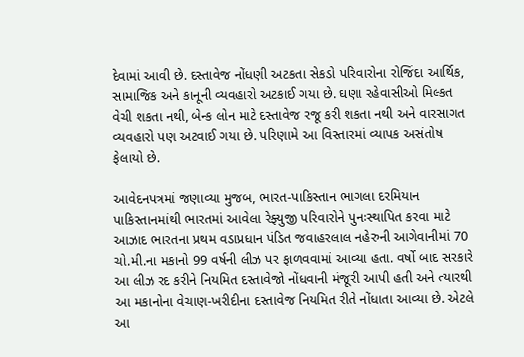દેવામાં આવી છે. દસ્તાવેજ નોંધણી અટકતા સેકડો પરિવારોના રોજિંદા આર્થિક, સામાજિક અને કાનૂની વ્યવહારો અટકાઈ ગયા છે. ઘણા રહેવાસીઓ મિલ્કત વેચી શકતા નથી, બેન્ક લોન માટે દસ્તાવેજ રજૂ કરી શકતા નથી અને વારસાગત વ્યવહારો પણ અટવાઈ ગયા છે. પરિણામે આ વિસ્તારમાં વ્યાપક અસંતોષ ફેલાયો છે.

આવેદનપત્રમાં જણાવ્યા મુજબ, ભારત-પાકિસ્તાન ભાગલા દરમિયાન પાકિસ્તાનમાંથી ભારતમાં આવેલા રેફ્યુજી પરિવારોને પુનઃસ્થાપિત કરવા માટે આઝાદ ભારતના પ્રથમ વડાપ્રધાન પંડિત જવાહરલાલ નહેરુની આગેવાનીમાં 70 ચો.મી.ના મકાનો 99 વર્ષની લીઝ પર ફાળવવામાં આવ્યા હતા. વર્ષો બાદ સરકારે આ લીઝ રદ કરીને નિયમિત દસ્તાવેજો નોંધવાની મંજૂરી આપી હતી અને ત્યારથી આ મકાનોના વેચાણ-ખરીદીના દસ્તાવેજ નિયમિત રીતે નોંધાતા આવ્યા છે. એટલે આ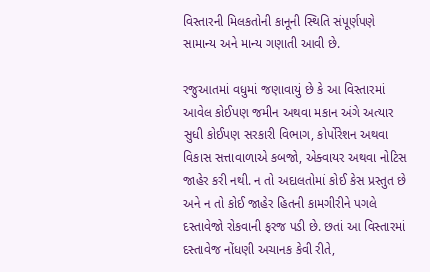વિસ્તારની મિલકતોની કાનૂની સ્થિતિ સંપૂર્ણપણે સામાન્ય અને માન્ય ગણાતી આવી છે.

રજુઆતમાં વધુમાં જણાવાયું છે કે આ વિસ્તારમાં આવેલ કોઈપણ જમીન અથવા મકાન અંગે અત્યાર સુધી કોઈપણ સરકારી વિભાગ, કોર્પોરેશન અથવા વિકાસ સત્તાવાળાએ કબજો, એક્વાયર અથવા નોટિસ જાહેર કરી નથી. ન તો અદાલતોમાં કોઈ કેસ પ્રસ્તુત છે અને ન તો કોઈ જાહેર હિતની કામગીરીને પગલે દસ્તાવેજો રોકવાની ફરજ પડી છે. છતાં આ વિસ્તારમાં દસ્તાવેજ નોંધણી અચાનક કેવી રીતે,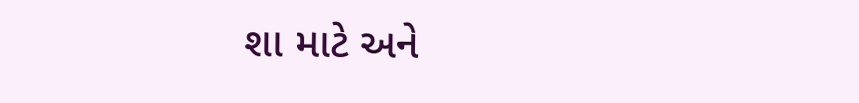શા માટે અને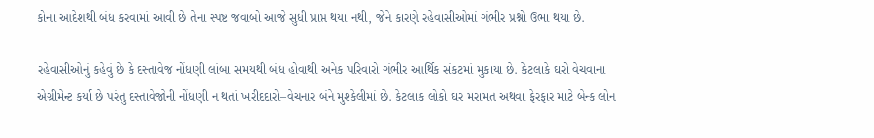કોના આદેશથી બંધ કરવામાં આવી છે તેના સ્પષ્ટ જવાબો આજે સુધી પ્રાપ્ત થયા નથી, જેને કારણે રહેવાસીઓમાં ગંભીર પ્રશ્નો ઉભા થયા છે.

રહેવાસીઓનું કહેવું છે કે દસ્તાવેજ નોંધણી લાંબા સમયથી બંધ હોવાથી અનેક પરિવારો ગંભીર આર્થિક સંકટમાં મુકાયા છે. કેટલાકે ઘરો વેચવાના એગ્રીમેન્ટ કર્યા છે પરંતુ દસ્તાવેજોની નોંધણી ન થતાં ખરીદદારો–વેચનાર બંને મુશ્કેલીમાં છે. કેટલાક લોકો ઘર મરામત અથવા ફેરફાર માટે બેન્ક લોન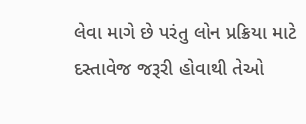લેવા માગે છે પરંતુ લોન પ્રક્રિયા માટે દસ્તાવેજ જરૂરી હોવાથી તેઓ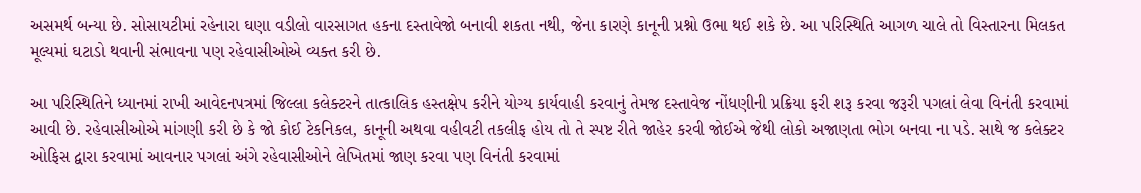અસમર્થ બન્યા છે. સોસાયટીમાં રહેનારા ઘણા વડીલો વારસાગત હકના દસ્તાવેજો બનાવી શકતા નથી, જેના કારણે કાનૂની પ્રશ્નો ઉભા થઈ શકે છે. આ પરિસ્થિતિ આગળ ચાલે તો વિસ્તારના મિલકત મૂલ્યમાં ઘટાડો થવાની સંભાવના પણ રહેવાસીઓએ વ્યક્ત કરી છે.

આ પરિસ્થિતિને ધ્યાનમાં રાખી આવેદનપત્રમાં જિલ્લા કલેક્ટરને તાત્કાલિક હસ્તક્ષેપ કરીને યોગ્ય કાર્યવાહી કરવાનું તેમજ દસ્તાવેજ નોંધણીની પ્રક્રિયા ફરી શરૂ કરવા જરૂરી પગલાં લેવા વિનંતી કરવામાં આવી છે. રહેવાસીઓએ માંગણી કરી છે કે જો કોઈ ટેકનિકલ, કાનૂની અથવા વહીવટી તકલીફ હોય તો તે સ્પષ્ટ રીતે જાહેર કરવી જોઈએ જેથી લોકો અજાણતા ભોગ બનવા ના પડે. સાથે જ કલેક્ટર ઓફિસ દ્વારા કરવામાં આવનાર પગલાં અંગે રહેવાસીઓને લેખિતમાં જાણ કરવા પણ વિનંતી કરવામાં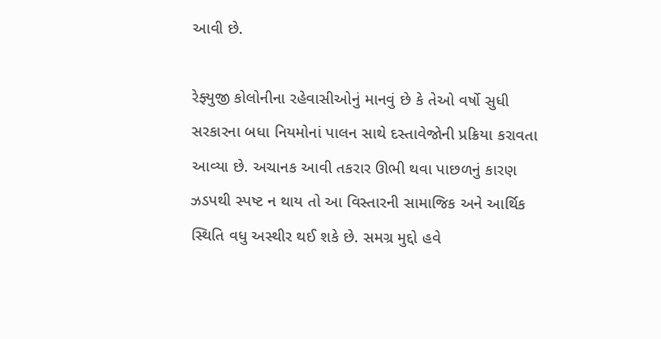આવી છે.

રેફ્યુજી કોલોનીના રહેવાસીઓનું માનવું છે કે તેઓ વર્ષો સુધી સરકારના બધા નિયમોનાં પાલન સાથે દસ્તાવેજોની પ્રક્રિયા કરાવતા આવ્યા છે. અચાનક આવી તકરાર ઊભી થવા પાછળનું કારણ ઝડપથી સ્પષ્ટ ન થાય તો આ વિસ્તારની સામાજિક અને આર્થિક સ્થિતિ વધુ અસ્થીર થઈ શકે છે. સમગ્ર મુદ્દો હવે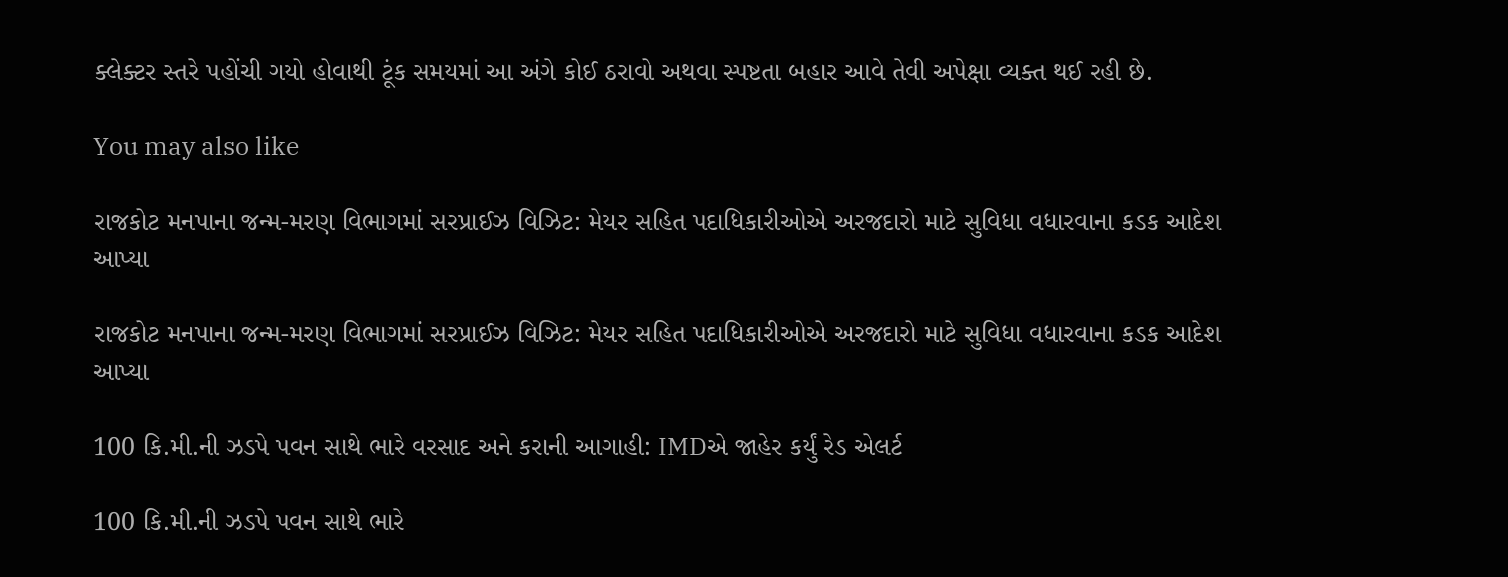ક્લેક્ટર સ્તરે પહોંચી ગયો હોવાથી ટૂંક સમયમાં આ અંગે કોઈ ઠરાવો અથવા સ્પષ્ટતા બહાર આવે તેવી અપેક્ષા વ્યક્ત થઈ રહી છે.

You may also like

રાજકોટ મનપાના જન્મ-મરણ વિભાગમાં સરપ્રાઈઝ વિઝિટ: મેયર સહિત પદાધિકારીઓએ અરજદારો માટે સુવિધા વધારવાના કડક આદેશ આપ્યા

રાજકોટ મનપાના જન્મ-મરણ વિભાગમાં સરપ્રાઈઝ વિઝિટ: મેયર સહિત પદાધિકારીઓએ અરજદારો માટે સુવિધા વધારવાના કડક આદેશ આપ્યા

100 કિ.મી.ની ઝડપે પવન સાથે ભારે વરસાદ અને કરાની આગાહી: IMDએ જાહેર કર્યું રેડ એલર્ટ

100 કિ.મી.ની ઝડપે પવન સાથે ભારે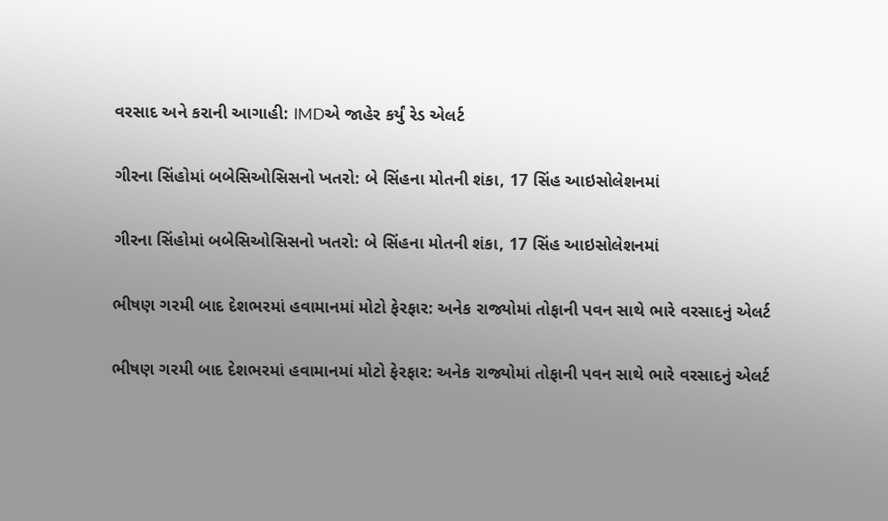વરસાદ અને કરાની આગાહી: IMDએ જાહેર કર્યું રેડ એલર્ટ

ગીરના સિંહોમાં બબેસિઓસિસનો ખતરો: બે સિંહના મોતની શંકા, 17 સિંહ આઇસોલેશનમાં

ગીરના સિંહોમાં બબેસિઓસિસનો ખતરો: બે સિંહના મોતની શંકા, 17 સિંહ આઇસોલેશનમાં

ભીષણ ગરમી બાદ દેશભરમાં હવામાનમાં મોટો ફેરફાર: અનેક રાજ્યોમાં તોફાની પવન સાથે ભારે વરસાદનું એલર્ટ

ભીષણ ગરમી બાદ દેશભરમાં હવામાનમાં મોટો ફેરફાર: અનેક રાજ્યોમાં તોફાની પવન સાથે ભારે વરસાદનું એલર્ટ